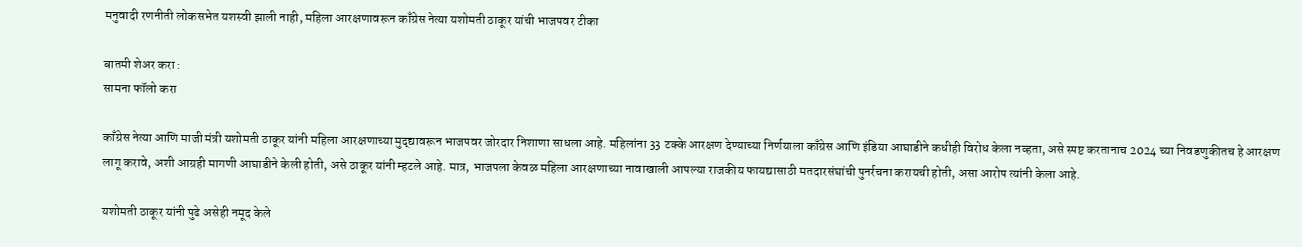मनुवादी रणनीती लोकसभेत यशस्वी झाली नाही, महिला आरक्षणावरून काँग्रेस नेत्या यशोमती ठाकूर यांची भाजपवर टीका

बातमी शेअर करा :
सामना फॉलो करा

काँग्रेस नेत्या आणि माजी मंत्री यशोमती ठाकूर यांनी महिला आरक्षणाच्या मुद्द्यावरून भाजपवर जोरदार निशाणा साधला आहे. महिलांना 33 टक्के आरक्षण देण्याच्या निर्णयाला काँग्रेस आणि इंडिया आघाडीने कधीही विरोध केला नव्हता, असे स्पष्ट करतानाच 2024 च्या निवडणुकीतच हे आरक्षण लागू करावे, अशी आग्रही मागणी आघाडीने केली होती, असे ठाकूर यांनी म्हटले आहे. मात्र, भाजपला केवळ महिला आरक्षणाच्या नावाखाली आपल्या राजकीय फायद्यासाठी मतदारसंघांची पुनर्रचना करायची होती, असा आरोप त्यांनी केला आहे.

यशोमती ठाकूर यांनी पुढे असेही नमूद केले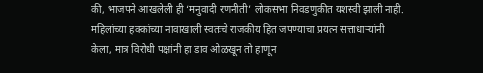की, भाजपने आखलेली ही ‘मनुवादी रणनीती’ लोकसभा निवडणुकीत यशस्वी झाली नाही. महिलांच्या हक्कांच्या नावाखाली स्वतःचे राजकीय हित जपण्याचा प्रयत्न सत्ताधाऱ्यांनी केला, मात्र विरोधी पक्षांनी हा डाव ओळखून तो हाणून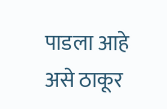पाडला आहे असे ठाकूर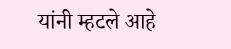यांनी म्हटले आहे